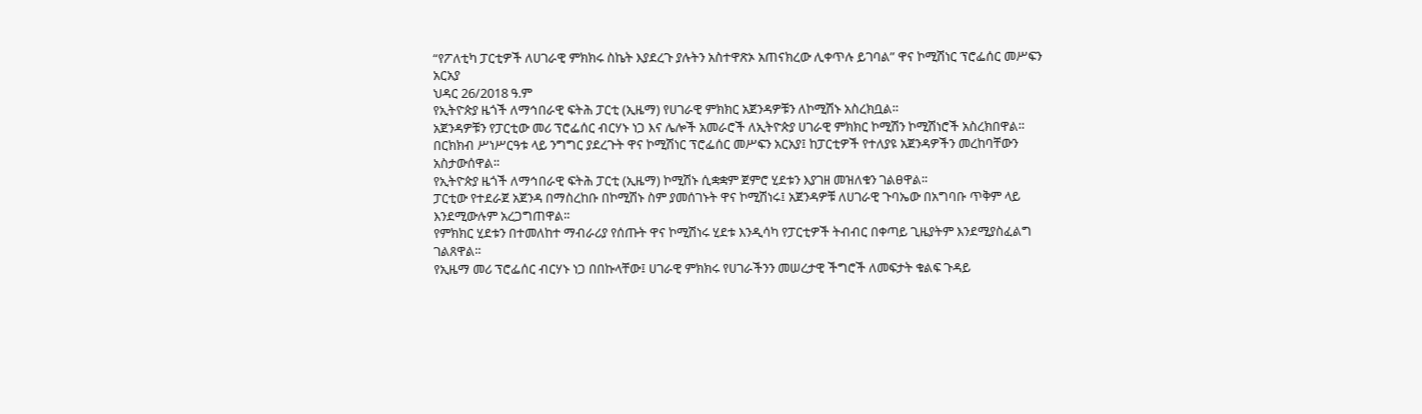“የፖለቲካ ፓርቲዎች ለሀገራዊ ምክክሩ ስኬት እያደረጉ ያሉትን አስተዋጽኦ አጠናክረው ሊቀጥሉ ይገባል” ዋና ኮሚሽነር ፕሮፌሰር መሥፍን አርአያ
ህዳር 26/2018 ዓ.ም
የኢትዮጵያ ዜጎች ለማኅበራዊ ፍትሕ ፓርቲ (ኢዜማ) የሀገራዊ ምክክር አጀንዳዎቹን ለኮሚሽኑ አስረክቧል።
አጀንዳዎቹን የፓርቲው መሪ ፕሮፌሰር ብርሃኑ ነጋ እና ሌሎች አመራሮች ለኢትዮጵያ ሀገራዊ ምክክር ኮሚሽን ኮሚሽነሮች አስረክበዋል።
በርክክብ ሥነሥርዓቱ ላይ ንግግር ያደረጉት ዋና ኮሚሽነር ፕሮፌሰር መሥፍን አርአያ፤ ከፓርቲዎች የተለያዩ አጀንዳዎችን መረከባቸውን አስታውሰዋል፡፡
የኢትዮጵያ ዜጎች ለማኅበራዊ ፍትሕ ፓርቲ (ኢዜማ) ኮሚሽኑ ሲቋቋም ጀምሮ ሂደቱን እያገዘ መዝለቁን ገልፀዋል፡፡
ፓርቲው የተደራጀ አጀንዳ በማስረከቡ በኮሚሽኑ ስም ያመሰገኑት ዋና ኮሚሽነሩ፤ አጀንዳዎቹ ለሀገራዊ ጉባኤው በአግባቡ ጥቅም ላይ እንደሚውሉም አረጋግጠዋል፡፡
የምክክር ሂደቱን በተመለከተ ማብራሪያ የሰጡት ዋና ኮሚሽነሩ ሂደቱ እንዲሳካ የፓርቲዎች ትብብር በቀጣይ ጊዜያትም እንደሚያስፈልግ ገልጸዋል፡፡
የኢዜማ መሪ ፕሮፌሰር ብርሃኑ ነጋ በበኩላቸው፤ ሀገራዊ ምክክሩ የሀገራችንን መሠረታዊ ችግሮች ለመፍታት ቁልፍ ጉዳይ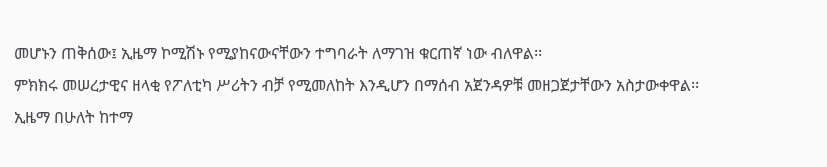መሆኑን ጠቅሰው፤ ኢዜማ ኮሚሽኑ የሚያከናውናቸውን ተግባራት ለማገዝ ቁርጠኛ ነው ብለዋል፡፡
ምክክሩ መሠረታዊና ዘላቂ የፖለቲካ ሥሪትን ብቻ የሚመለከት እንዲሆን በማሰብ አጀንዳዎቹ መዘጋጀታቸውን አስታውቀዋል፡፡
ኢዜማ በሁለት ከተማ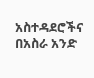አስተዳደሮችና በአስራ አንድ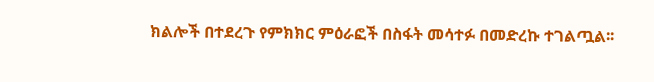ክልሎች በተደረጉ የምክክር ምዕራፎች በስፋት መሳተፉ በመድረኩ ተገልጧል፡፡